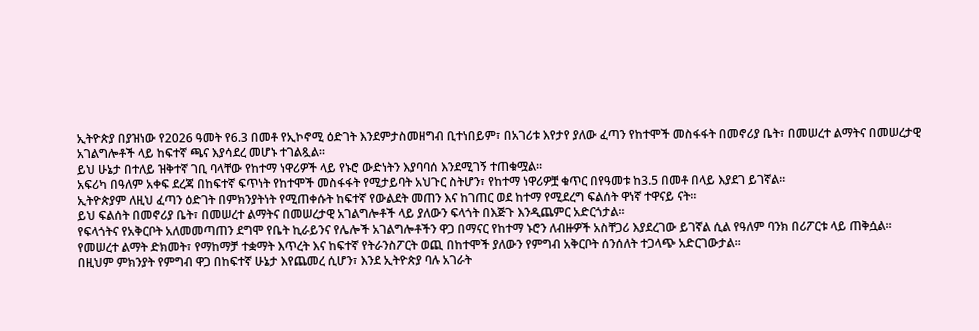ኢትዮጵያ በያዝነው የ2026 ዓመት የ6.3 በመቶ የኢኮኖሚ ዕድገት እንደምታስመዘግብ ቢተነበይም፣ በአገሪቱ እየታየ ያለው ፈጣን የከተሞች መስፋፋት በመኖሪያ ቤት፣ በመሠረተ ልማትና በመሠረታዊ አገልግሎቶች ላይ ከፍተኛ ጫና እያሳደረ መሆኑ ተገልጿል።
ይህ ሁኔታ በተለይ ዝቅተኛ ገቢ ባላቸው የከተማ ነዋሪዎች ላይ የኑሮ ውድነትን እያባባሰ እንደሚገኝ ተጠቁሟል።
አፍሪካ በዓለም አቀፍ ደረጃ በከፍተኛ ፍጥነት የከተሞች መስፋፋት የሚታይባት አህጉር ስትሆን፣ የከተማ ነዋሪዎቿ ቁጥር በየዓመቱ ከ3.5 በመቶ በላይ እያደገ ይገኛል።
ኢትዮጵያም ለዚህ ፈጣን ዕድገት በምክንያትነት የሚጠቀሱት ከፍተኛ የውልደት መጠን እና ከገጠር ወደ ከተማ የሚደረግ ፍልሰት ዋነኛ ተዋናይ ናት።
ይህ ፍልሰት በመኖሪያ ቤት፣ በመሠረተ ልማትና በመሠረታዊ አገልግሎቶች ላይ ያለውን ፍላጎት በእጅጉ እንዲጨምር አድርጎታል።
የፍላጎትና የአቅርቦት አለመመጣጠን ደግሞ የቤት ኪራይንና የሌሎች አገልግሎቶችን ዋጋ በማናር የከተማ ኑሮን ለብዙዎች አስቸጋሪ እያደረገው ይገኛል ሲል የዓለም ባንክ በሪፖርቱ ላይ ጠቅሷል።
የመሠረተ ልማት ድክመት፣ የማከማቻ ተቋማት እጥረት እና ከፍተኛ የትራንስፖርት ወጪ በከተሞች ያለውን የምግብ አቅርቦት ሰንሰለት ተጋላጭ አድርገውታል።
በዚህም ምክንያት የምግብ ዋጋ በከፍተኛ ሁኔታ እየጨመረ ሲሆን፣ እንደ ኢትዮጵያ ባሉ አገራት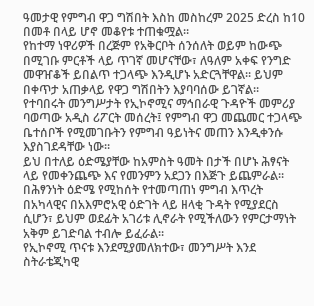ዓመታዊ የምግብ ዋጋ ግሽበት እስከ መስከረም 2025 ድረስ ከ10 በመቶ በላይ ሆኖ መቆየቱ ተጠቁሟል።
የከተማ ነዋሪዎች በረጅም የአቅርቦት ሰንሰለት ወይም ከውጭ በሚገቡ ምርቶች ላይ ጥገኛ መሆናቸው፣ ለዓለም አቀፍ የንግድ መዋዠቆች ይበልጥ ተጋላጭ እንዲሆኑ አድርጓቸዋል። ይህም በቀጥታ አጠቃላይ የዋጋ ግሽበትን እያባባሰው ይገኛል።
የተባበሩት መንግሥታት የኢኮኖሚና ማኅበራዊ ጉዳዮች መምሪያ ባወጣው አዲስ ሪፖርት መሰረት፤ የምግብ ዋጋ መጨመር ተጋላጭ ቤተሰቦች የሚመገቡትን የምግብ ዓይነትና መጠን እንዲቀንሱ እያስገደዳቸው ነው።
ይህ በተለይ ዕድሜያቸው ከአምስት ዓመት በታች በሆኑ ሕፃናት ላይ የመቀንጨጭ እና የመንምን አደጋን በእጅጉ ይጨምራል።
በሕፃንነት ዕድሜ የሚከሰት የተመጣጠነ ምግብ እጥረት በአካላዊና በአእምሮአዊ ዕድገት ላይ ዘላቂ ጉዳት የሚያደርስ ሲሆን፣ ይህም ወደፊት አገሪቱ ሊኖራት የሚችለውን የምርታማነት አቅም ይገድባል ተብሎ ይፈራል።
የኢኮኖሚ ጥናቱ እንደሚያመለክተው፣ መንግሥት እንደ ስትራቴጂካዊ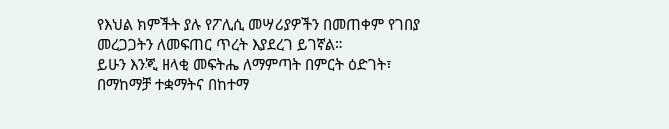የእህል ክምችት ያሉ የፖሊሲ መሣሪያዎችን በመጠቀም የገበያ መረጋጋትን ለመፍጠር ጥረት እያደረገ ይገኛል።
ይሁን እንጂ ዘላቂ መፍትሔ ለማምጣት በምርት ዕድገት፣ በማከማቻ ተቋማትና በከተማ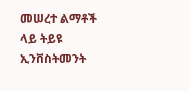መሠረተ ልማቶች ላይ ትይዩ ኢንቨስትመንት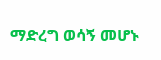ማድረግ ወሳኝ መሆኑ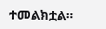ተመልክቷል።